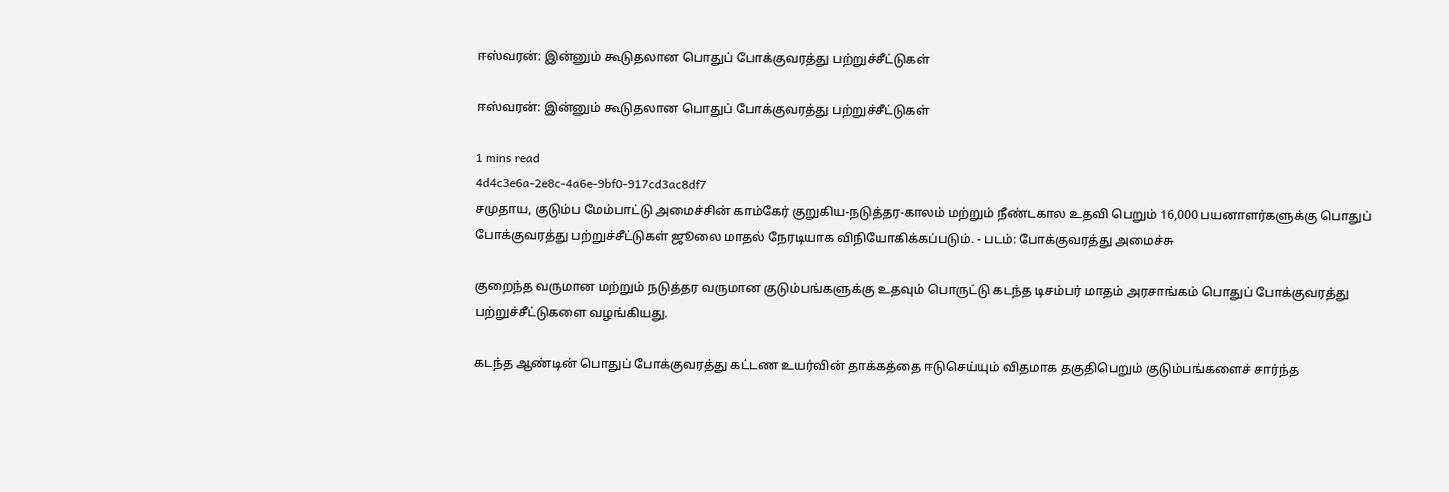ஈஸ்வரன்: இன்னும் கூடுதலான பொதுப் போக்குவரத்து பற்றுச்சீட்டுகள்

ஈஸ்வரன்: இன்னும் கூடுதலான பொதுப் போக்குவரத்து பற்றுச்சீட்டுகள்

1 mins read
4d4c3e6a-2e8c-4a6e-9bf0-917cd3ac8df7
சமுதாய, குடும்ப மேம்பாட்டு அமைச்சின் காம்கேர் குறுகிய-நடுத்தர-காலம் மற்றும் நீண்டகால உதவி பெறும் 16,000 பயனாளர்களுக்கு பொதுப் போக்குவரத்து பற்றுச்சீட்டுகள் ஜூலை மாதல் நேரடியாக விநியோகிக்கப்படும். - படம்: போக்குவரத்து அமைச்சு

குறைந்த வருமான மற்றும் நடுத்தர வருமான குடும்பங்களுக்கு உதவும் பொருட்டு கடந்த டிசம்பர் மாதம் அரசாங்கம் பொதுப் போக்குவரத்து பற்றுச்சீட்டுகளை வழங்கியது.

கடந்த ஆண்டின் பொதுப் போக்குவரத்து கட்டண உயர்வின் தாக்கத்தை ஈடுசெய்யும் விதமாக தகுதிபெறும் குடும்பங்களைச் சார்ந்த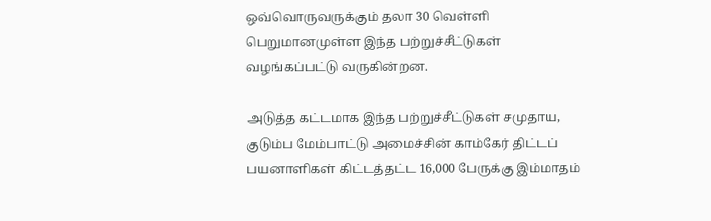ஒவ்வொருவருக்கும் தலா 30 வெள்ளி பெறுமானமுள்ள இந்த பற்றுச்சீட்டுகள் வழங்கப்பட்டு வருகின்றன.

அடுத்த கட்டமாக இந்த பற்றுச்சீட்டுகள் சமுதாய, குடும்ப மேம்பாட்டு அமைச்சின் காம்கேர் திட்டப் பயனாளிகள் கிட்டத்தட்ட 16,000 பேருக்கு இம்மாதம்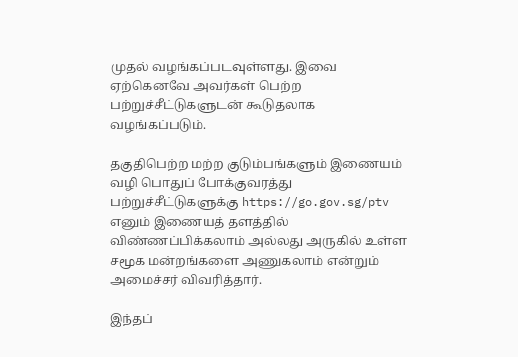முதல் வழங்கப்படவுள்ளது. இவை ஏற்கெனவே அவர்கள் பெற்ற பற்றுச்சீட்டுகளுடன் கூடுதலாக வழங்கப்படும்.

தகுதிபெற்ற மற்ற குடும்பங்களும் இணையம் வழி பொதுப் போக்குவரத்து பற்றுச்சீட்டுகளுக்கு https://go.gov.sg/ptv எனும் இணையத் தளத்தில் விண்ணப்பிக்கலாம் அல்லது அருகில் உள்ள சமூக மன்றங்களை அணுகலாம் என்றும் அமைச்சர் விவரித்தார்.

இந்தப்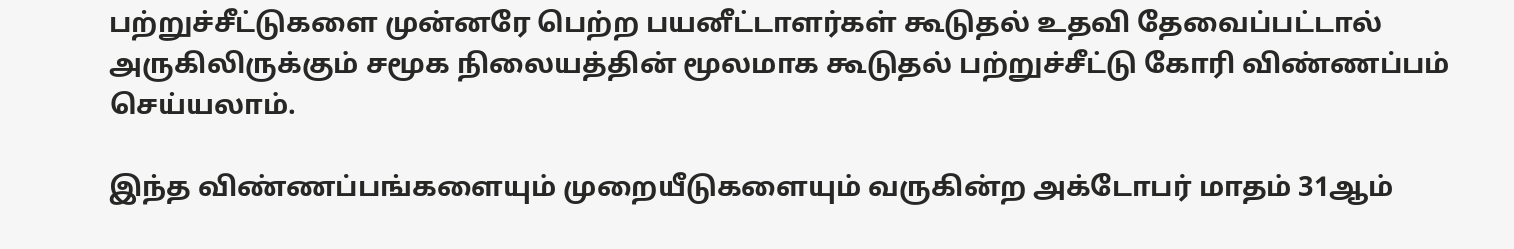பற்றுச்சீட்டுகளை முன்னரே பெற்ற பயனீட்டாளர்கள் கூடுதல் உதவி தேவைப்பட்டால் அருகிலிருக்கும் சமூக நிலையத்தின் மூலமாக கூடுதல் பற்றுச்சீட்டு கோரி விண்ணப்பம் செய்யலாம்.

இந்த விண்ணப்பங்களையும் முறையீடுகளையும் வருகின்ற அக்டோபர் மாதம் 31ஆம்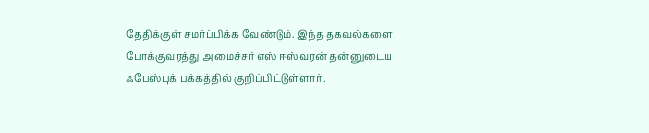தேதிக்குள் சமர்ப்பிக்க வேண்டும். இந்த தகவல்களை போக்குவரத்து அமைச்சர் எஸ் ஈஸ்வரன் தன்னுடைய ஃபேஸ்புக் பக்கத்தில் குறிப்பிட்டுள்ளார்.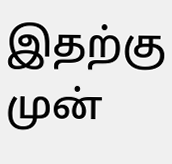இதற்கு முன்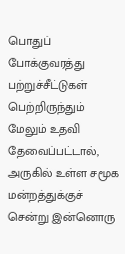பொதுப் போக்குவரத்து பற்றுச்சீட்டுகள் பெற்றிருந்தும் மேலும் உதவி தேவைப்பட்டால், அருகில் உள்ள சமூக மன்றத்துக்குச் சென்று இன்னொரு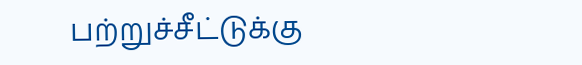பற்றுச்சீட்டுக்கு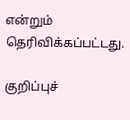என்றும் தெரிவிக்கப்பட்டது.

குறிப்புச்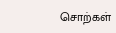சொற்கள்